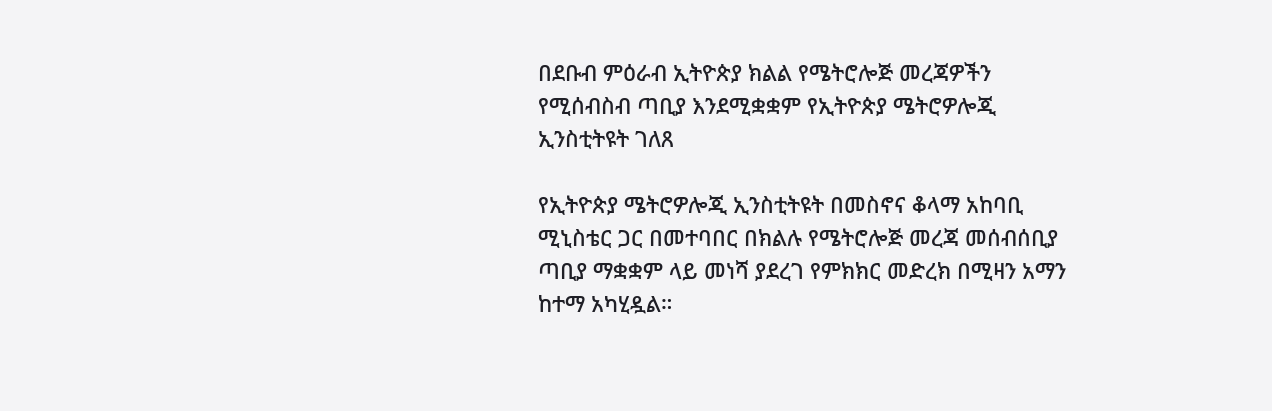በደቡብ ምዕራብ ኢትዮጵያ ክልል የሜትሮሎጅ መረጃዎችን የሚሰብስብ ጣቢያ እንደሚቋቋም የኢትዮጵያ ሜትሮዎሎጂ ኢንስቲትዩት ገለጸ

የኢትዮጵያ ሜትሮዎሎጂ ኢንስቲትዩት በመስኖና ቆላማ አከባቢ ሚኒስቴር ጋር በመተባበር በክልሉ የሜትሮሎጅ መረጃ መሰብሰቢያ ጣቢያ ማቋቋም ላይ መነሻ ያደረገ የምክክር መድረክ በሚዛን አማን ከተማ አካሂዷል።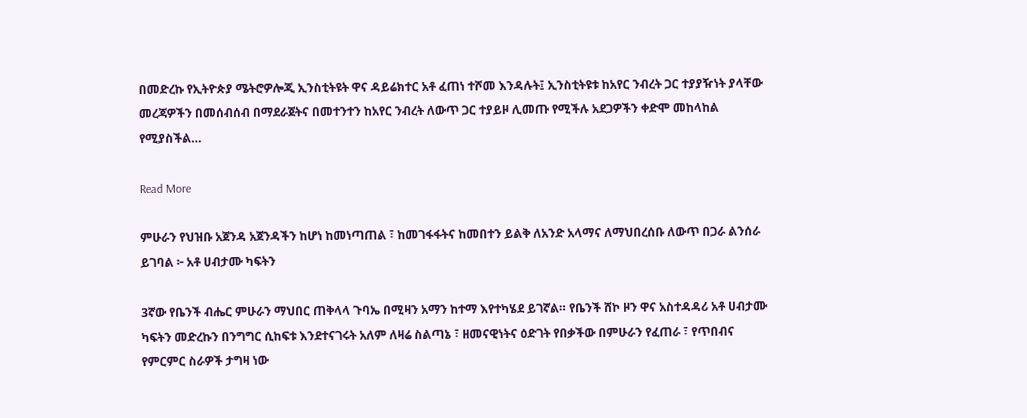በመድረኩ የኢትዮጵያ ሜትሮዎሎጂ ኢንስቲትዩት ዋና ዳይሬክተር አቶ ፈጠነ ተሾመ እንዳሉት፤ ኢንስቲትዩቱ ከአየር ንብረት ጋር ተያያዥነት ያላቸው መረጃዎችን በመሰብሰብ በማደራጀትና በመተንተን ከአየር ንብረት ለውጥ ጋር ተያይዞ ሊመጡ የሚችሉ አደጋዎችን ቀድሞ መከላከል የሚያስችል…

Read More

ምሁራን የህዝቡ አጀንዳ አጀንዳችን ከሆነ ከመነጣጠል ፣ ከመገፋፋትና ከመበተን ይልቅ ለአንድ አላማና ለማህበረሰቡ ለውጥ በጋራ ልንሰራ ይገባል ፦ አቶ ሀብታሙ ካፍትን

3ኛው የቤንች ብሔር ምሁራን ማህበር ጠቅላላ ጉባኤ በሚዛን አማን ከተማ እየተካሄደ ይገኛል። የቤንች ሸኮ ዞን ዋና አስተዳዳሪ አቶ ሀብታሙ ካፍትን መድረኩን በንግግር ሲከፍቱ እንደተናገሩት አለም ለዛሬ ስልጣኔ ፣ ዘመናዊነትና ዕድገት የበቃችው በምሁራን የፈጠራ ፣ የጥበብና የምርምር ስራዎች ታግዛ ነው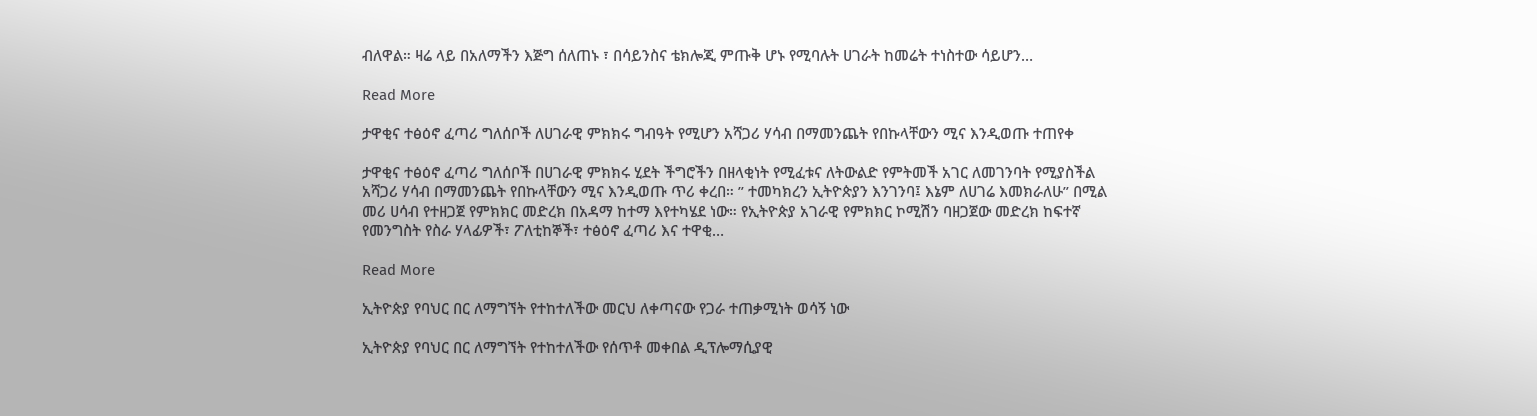ብለዋል። ዛሬ ላይ በአለማችን እጅግ ሰለጠኑ ፣ በሳይንስና ቴክሎጂ ምጡቅ ሆኑ የሚባሉት ሀገራት ከመሬት ተነስተው ሳይሆን…

Read More

ታዋቂና ተፅዕኖ ፈጣሪ ግለሰቦች ለሀገራዊ ምክክሩ ግብዓት የሚሆን አሻጋሪ ሃሳብ በማመንጨት የበኩላቸውን ሚና እንዲወጡ ተጠየቀ

ታዋቂና ተፅዕኖ ፈጣሪ ግለሰቦች በሀገራዊ ምክክሩ ሂደት ችግሮችን በዘላቂነት የሚፈቱና ለትውልድ የምትመች አገር ለመገንባት የሚያስችል አሻጋሪ ሃሳብ በማመንጨት የበኩላቸውን ሚና እንዲወጡ ጥሪ ቀረበ። ” ተመካክረን ኢትዮጵያን እንገንባ፤ እኔም ለሀገሬ እመክራለሁ” በሚል መሪ ሀሳብ የተዘጋጀ የምክክር መድረክ በአዳማ ከተማ እየተካሄደ ነው። የኢትዮጵያ አገራዊ የምክክር ኮሚሽን ባዘጋጀው መድረክ ከፍተኛ የመንግስት የስራ ሃላፊዎች፣ ፖለቲከኞች፣ ተፅዕኖ ፈጣሪ እና ተዋቂ…

Read More

ኢትዮጵያ የባህር በር ለማግኘት የተከተለችው መርህ ለቀጣናው የጋራ ተጠቃሚነት ወሳኝ ነው

ኢትዮጵያ የባህር በር ለማግኘት የተከተለችው የሰጥቶ መቀበል ዲፕሎማሲያዊ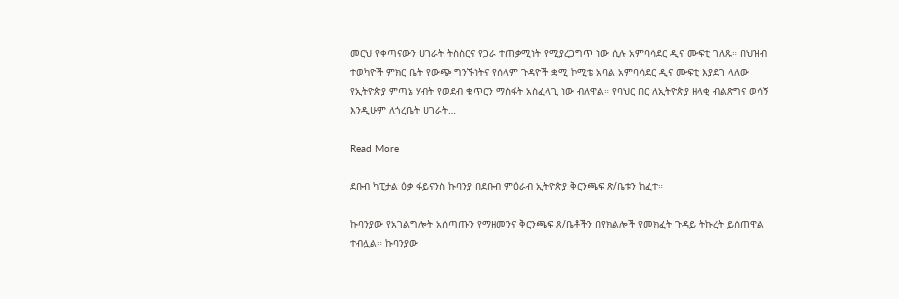መርህ የቀጣናውን ሀገራት ትስስርና የጋራ ተጠቃሚነት የሚያረጋግጥ ነው ሲሉ አምባሳደር ዲና ሙፍቲ ገለጹ። በህዝብ ተወካዮች ምክር ቤት የውጭ ግንኙነትና የሰላም ጉዳዮች ቋሚ ኮሚቴ አባል አምባሳደር ዲና ሙፍቲ እያደገ ላለው የኢትዮጵያ ምጣኔ ሃብት የወደብ ቁጥርን ማስፋት አስፈላጊ ነው ብለዋል። የባህር በር ለኢትዮጵያ ዘላቂ ብልጽግና ወሳኝ እንዲሁም ለጎረቤት ሀገራት…

Read More

ደቡብ ካፒታል ዕቃ ፋይናንስ ኩባንያ በደቡብ ምዕራብ ኢትዮጵያ ቅርንጫፍ ጽ/ቤቱን ከፈተ።

ኩባንያው የአገልግሎት አሰጣጡን የማዘመንና ቅርንጫፍ ጸ/ቤቶችን በየክልሎች የመክፈት ጉዳይ ትኩረት ይሰጠዋል ተብሏል። ኩባንያው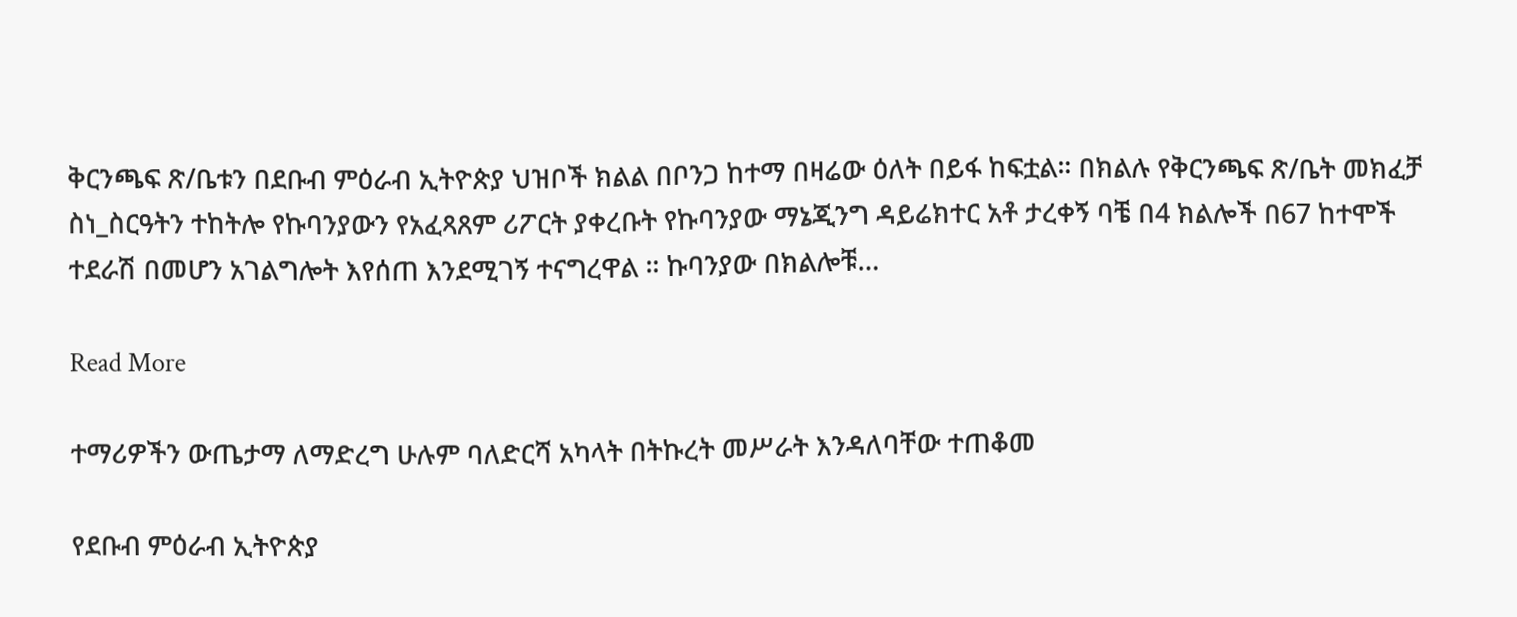ቅርንጫፍ ጽ/ቤቱን በደቡብ ምዕራብ ኢትዮጵያ ህዝቦች ክልል በቦንጋ ከተማ በዛሬው ዕለት በይፋ ከፍቷል። በክልሉ የቅርንጫፍ ጽ/ቤት መክፈቻ ስነ_ስርዓትን ተከትሎ የኩባንያውን የአፈጻጸም ሪፖርት ያቀረቡት የኩባንያው ማኔጂንግ ዳይሬክተር አቶ ታረቀኝ ባቼ በ4 ክልሎች በ67 ከተሞች ተደራሽ በመሆን አገልግሎት እየሰጠ እንደሚገኝ ተናግረዋል ። ኩባንያው በክልሎቹ…

Read More

ተማሪዎችን ውጤታማ ለማድረግ ሁሉም ባለድርሻ አካላት በትኩረት መሥራት እንዳለባቸው ተጠቆመ

የደቡብ ምዕራብ ኢትዮጵያ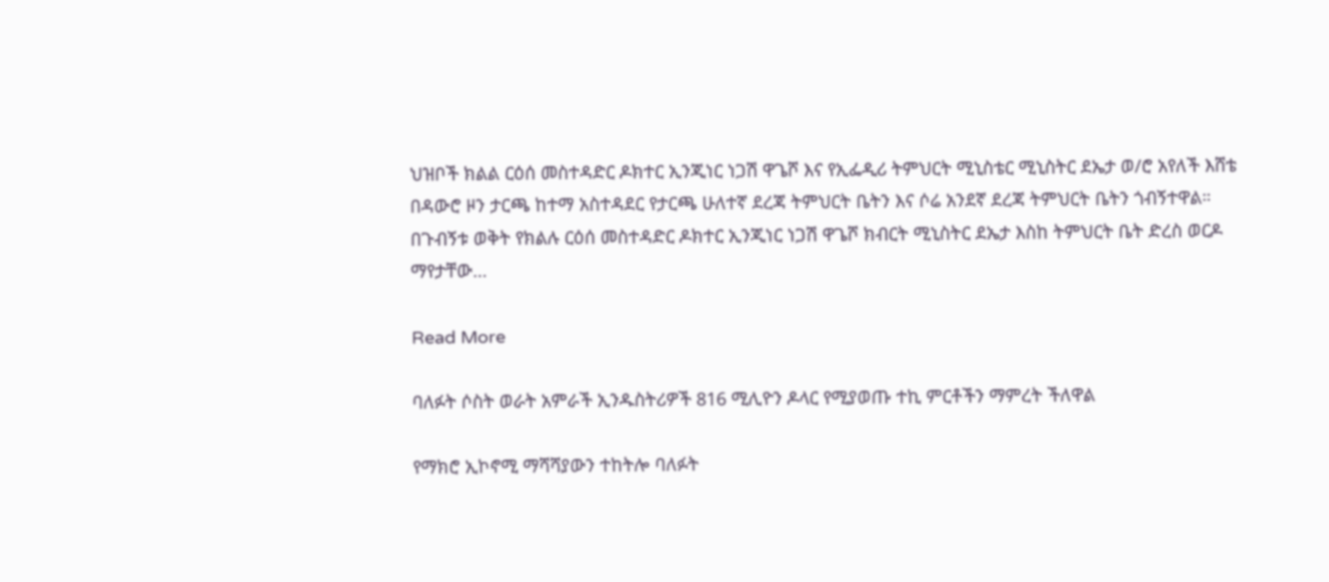ህዝቦች ክልል ርዕሰ መስተዳድር ዶክተር ኢንጂነር ነጋሽ ዋጌሾ እና የኢፌዲሪ ትምህርት ሚኒስቴር ሚኒስትር ደኤታ ወ/ሮ አየለች እሸቴ በዳውሮ ዞን ታርጫ ከተማ አስተዳደር የታርጫ ሁለተኛ ደረጃ ትምህርት ቤትን እና ሶሬ አንደኛ ደረጃ ትምህርት ቤትን ጎብኝተዋል። በጉብኝቱ ወቅት የክልሉ ርዕሰ መስተዳድር ዶክተር ኢንጂነር ነጋሽ ዋጌሾ ክብርት ሚኒስትር ደኤታ እስከ ትምህርት ቤት ድረስ ወርዶ ማየታቸው…

Read More

ባለፉት ሶስት ወራት አምራች ኢንዱስትሪዎች 816 ሚሊዮን ዶላር የሚያወጡ ተኪ ምርቶችን ማምረት ችለዋል

የማክሮ ኢኮኖሚ ማሻሻያውን ተከትሎ ባለፉት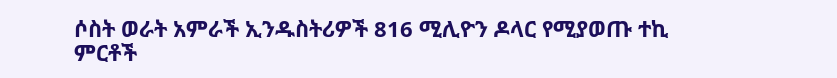ሶስት ወራት አምራች ኢንዱስትሪዎች 816 ሚሊዮን ዶላር የሚያወጡ ተኪ ምርቶች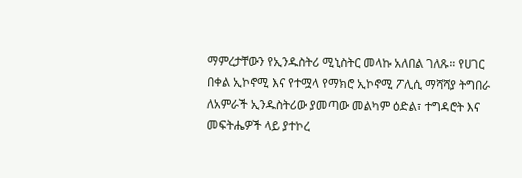ማምረታቸውን የኢንዱስትሪ ሚኒስትር መላኩ አለበል ገለጹ። የሀገር በቀል ኢኮኖሚ እና የተሟላ የማክሮ ኢኮኖሚ ፖሊሲ ማሻሻያ ትግበራ ለአምራች ኢንዱስትሪው ያመጣው መልካም ዕድል፣ ተግዳሮት እና መፍትሔዎች ላይ ያተኮረ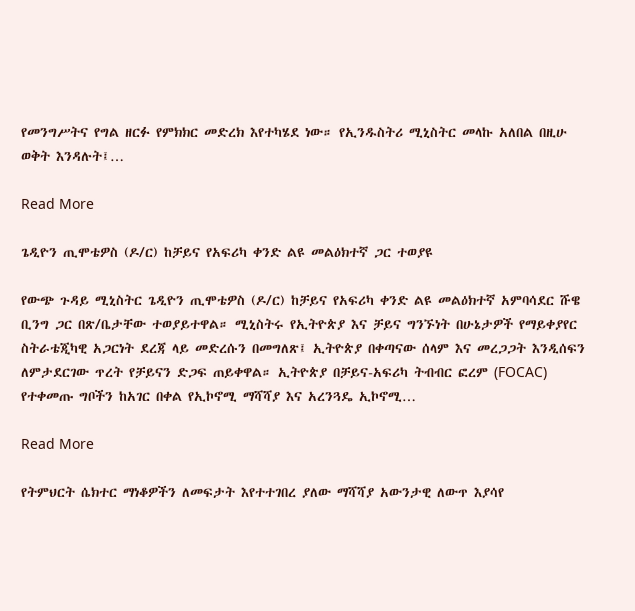የመንግሥትና የግል ዘርፉ የምክክር መድረክ እየተካሄደ ነው። የኢንዱስትሪ ሚኒስትር መላኩ አለበል በዚሁ ወቅት እንዳሉት፤…

Read More

ጌዲዮን ጢሞቴዎስ (ዶ/ር) ከቻይና የአፍሪካ ቀንድ ልዩ መልዕክተኛ ጋር ተወያዩ

የውጭ ጉዳይ ሚኒስትር ጌዲዮን ጢሞቴዎስ (ዶ/ር) ከቻይና የአፍሪካ ቀንድ ልዩ መልዕክተኛ አምባሳደር ሹዌ ቢንግ ጋር በጽ/ቤታቸው ተወያይተዋል። ሚኒስትሩ የኢትዮጵያ እና ቻይና ግንኙነት በሁኔታዎች የማይቀያየር ስትራቴጂካዊ አጋርነት ደረጃ ላይ መድረሱን በመግለጽ፤ ኢትዮጵያ በቀጣናው ሰላም እና መረጋጋት እንዲሰፍን ለምታደርገው ጥረት የቻይናን ድጋፍ ጠይቀዋል። ኢትዮጵያ በቻይና-አፍሪካ ትብብር ፎረም (FOCAC) የተቀመጡ ግቦችን ከአገር በቀል የኢኮኖሚ ማሻሻያ እና አረንጓዴ ኢኮኖሚ…

Read More

የትምህርት ሴክተር ማነቆዎችን ለመፍታት እየተተገበረ ያለው ማሻሻያ አውንታዊ ለውጥ እያሳየ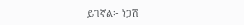ይገኛል፦ ነጋሽ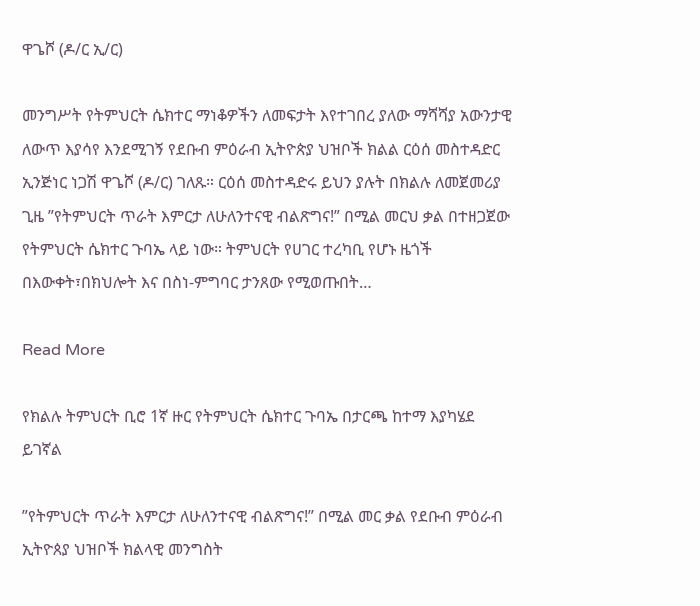ዋጌሾ (ዶ/ር ኢ/ር)

መንግሥት የትምህርት ሴክተር ማነቆዎችን ለመፍታት እየተገበረ ያለው ማሻሻያ አውንታዊ ለውጥ እያሳየ እንደሚገኝ የደቡብ ምዕራብ ኢትዮጵያ ህዝቦች ክልል ርዕሰ መስተዳድር ኢንጅነር ነጋሽ ዋጌሾ (ዶ/ር) ገለጹ። ርዕሰ መስተዳድሩ ይህን ያሉት በክልሉ ለመጀመሪያ ጊዜ ”የትምህርት ጥራት እምርታ ለሁለንተናዊ ብልጽግና!” በሚል መርህ ቃል በተዘጋጀው የትምህርት ሴክተር ጉባኤ ላይ ነው። ትምህርት የሀገር ተረካቢ የሆኑ ዜጎች በእውቀት፣በክህሎት እና በስነ-ምግባር ታንጸው የሚወጡበት…

Read More

የክልሉ ትምህርት ቢሮ 1ኛ ዙር የትምህርት ሴክተር ጉባኤ በታርጫ ከተማ እያካሄደ ይገኛል

”የትምህርት ጥራት እምርታ ለሁለንተናዊ ብልጽግና!” በሚል መር ቃል የደቡብ ምዕራብ ኢትዮጰያ ህዝቦች ክልላዊ መንግስት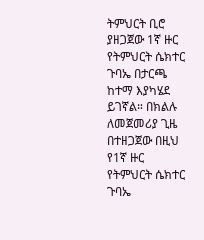ትምህርት ቢሮ ያዘጋጀው 1ኛ ዙር የትምህርት ሴክተር ጉባኤ በታርጫ ከተማ እያካሄደ ይገኛል። በክልሉ ለመጀመሪያ ጊዜ በተዘጋጀው በዚህ የ1ኛ ዙር የትምህርት ሴክተር ጉባኤ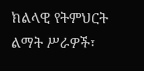ክልላዊ የትምህርት ልማት ሥራዎች፣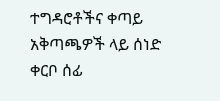ተግዳሮቶችና ቀጣይ አቅጣጫዎች ላይ ሰነድ ቀርቦ ሰፊ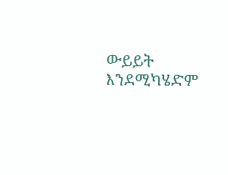ውይይት እንደሚካሄድም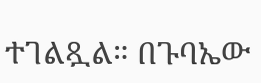ተገልጿል። በጉባኤው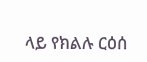ላይ የክልሉ ርዕሰ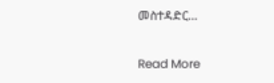መስተዳድር…

Read More